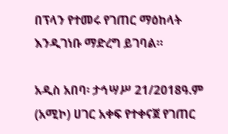በፕላን የተመሩ የገጠር ማዕከላት እንዲገነቡ ማድረግ ይገባል።

አዲስ አበባ፡ ታኅሣሥ 21/2018ዓ.ም (አሚኮ) ሀገር አቀፍ የተቀናጀ የገጠር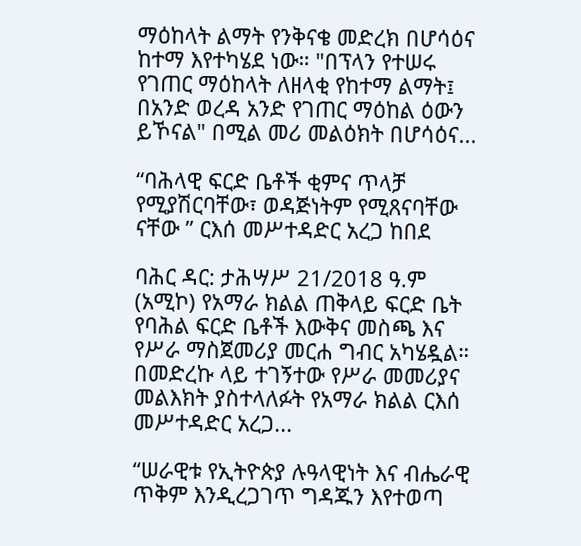ማዕከላት ልማት የንቅናቄ መድረክ በሆሳዕና ከተማ እየተካሄደ ነው። "በፕላን የተሠሩ የገጠር ማዕከላት ለዘላቂ የከተማ ልማት፤ በአንድ ወረዳ አንድ የገጠር ማዕከል ዕውን ይኾናል" በሚል መሪ መልዕክት በሆሳዕና...

“ባሕላዊ ፍርድ ቤቶች ቂምና ጥላቻ የሚያሽርባቸው፣ ወዳጅነትም የሚጸናባቸው ናቸው ” ርእሰ መሥተዳድር አረጋ ከበደ

ባሕር ዳር: ታሕሣሥ 21/2018 ዓ.ም (አሚኮ) የአማራ ክልል ጠቅላይ ፍርድ ቤት የባሕል ፍርድ ቤቶች እውቅና መስጫ እና የሥራ ማስጀመሪያ መርሐ ግብር አካሄዷል። በመድረኩ ላይ ተገኝተው የሥራ መመሪያና መልእክት ያስተላለፉት የአማራ ክልል ርእሰ መሥተዳድር አረጋ...

“ሠራዊቱ የኢትዮጵያ ሉዓላዊነት እና ብሔራዊ ጥቅም እንዲረጋገጥ ግዳጁን እየተወጣ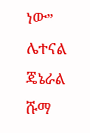ነው” ሌተናል ጄኔራል ሹማ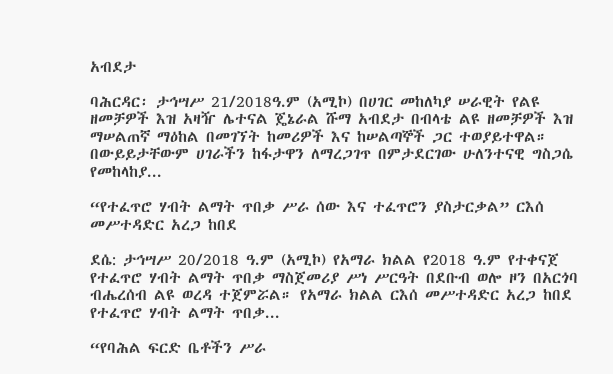አብደታ

ባሕርዳር፡ ታኅሣሥ 21/2018ዓ.ም (አሚኮ) በሀገር መከለካያ ሠራዊት የልዩ ዘመቻዎች እዝ አዛዥ ሌተናል ጄኔራል ሹማ አብደታ በብላቴ ልዩ ዘመቻዎች እዝ ማሠልጠኛ ማዕከል በመገኘት ከመሪዎች እና ከሠልጣኞች ጋር ተወያይተዋል። በውይይታቸውም ሀገራችን ከፋታዋን ለማረጋገጥ በምታደርገው ሁለንተናዊ ግስጋሴ የመከላከያ...

“የተፈጥሮ ሃብት ልማት ጥበቃ ሥራ ሰው እና ተፈጥሮን ያስታርቃል” ርእሰ መሥተዳድር አረጋ ከበደ

ደሴ: ታኅሣሥ 20/2018 ዓ.ም (አሚኮ) የአማራ ክልል የ2018 ዓ.ም የተቀናጀ የተፈጥሮ ሃብት ልማት ጥበቃ ማስጀመሪያ ሥነ ሥርዓት በደቡብ ወሎ ዞን በአርጎባ ብሔረሰብ ልዩ ወረዳ ተጀምሯል። የአማራ ክልል ርእሰ መሥተዳድር አረጋ ከበደ የተፈጥሮ ሃብት ልማት ጥበቃ...

“የባሕል ፍርድ ቤቶችን ሥራ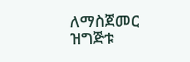ለማስጀመር ዝግጅቱ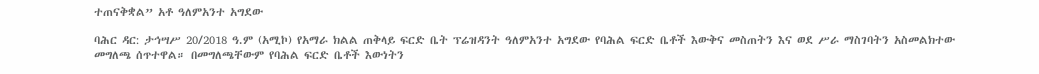ተጠናቅቋል” አቶ ዓለምአንተ አግደው

ባሕር ዳር: ታኅሣሥ 20/2018 ዓ.ም (አሚኮ) የአማራ ክልል ጠቅላይ ፍርድ ቤት ፕሬዝዳንት ዓለምአንተ አግደው የባሕል ፍርድ ቤቶች እውቅና መስጠትን እና ወደ ሥራ ማስገባትን አስመልክተው መግለጫ ሰጥተዋል። በመግለጫቸውም የባሕል ፍርድ ቤቶች እውነትን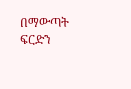በማውጣት ፍርድን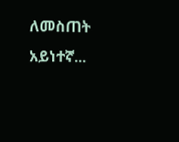ለመስጠት አይነተኛ...